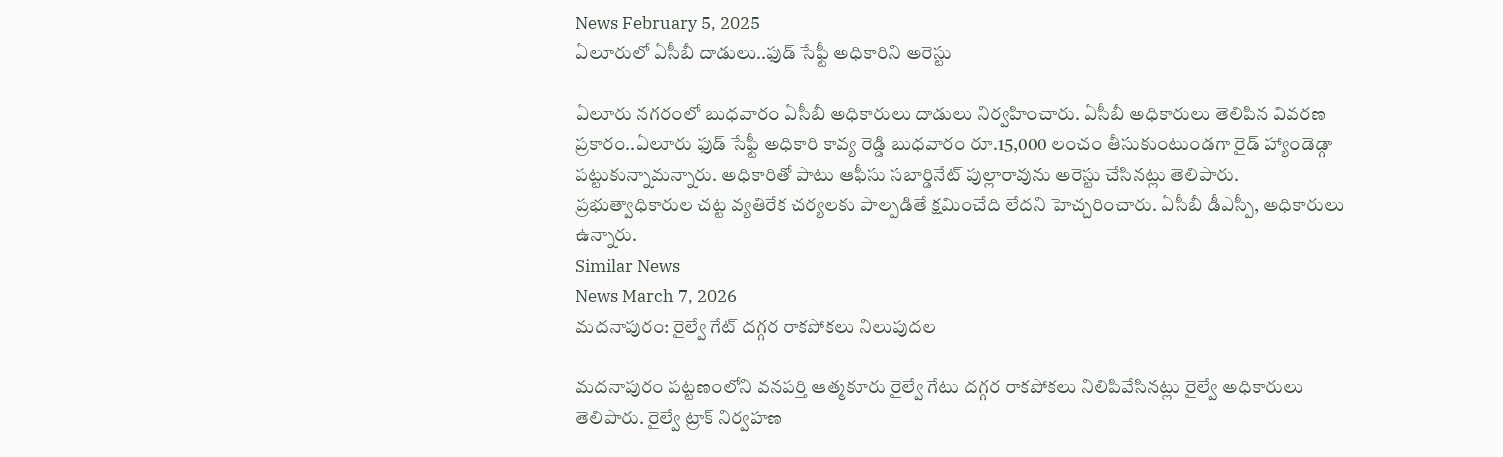News February 5, 2025
ఏలూరులో ఏసీబీ దాడులు..ఫుడ్ సేఫ్టీ అధికారిని అరెస్టు

ఏలూరు నగరంలో బుధవారం ఏసీబీ అధికారులు దాడులు నిర్వహించారు. ఏసీబీ అధికారులు తెలిపిన వివరణ ప్రకారం..ఏలూరు ఫుడ్ సేఫ్టీ అధికారి కావ్య రెడ్డి బుధవారం రూ.15,000 లంచం తీసుకుంటుండగా రైడ్ హ్యాండెడ్గా పట్టుకున్నామన్నారు. అధికారితో పాటు ఆఫీసు సబార్డినేట్ పుల్లారావును అరెస్టు చేసినట్లు తెలిపారు. ప్రభుత్వాధికారుల చట్ట వ్యతిరేక చర్యలకు పాల్పడితే క్షమించేది లేదని హెచ్చరించారు. ఏసీబీ డీఎస్పీ, అధికారులు ఉన్నారు.
Similar News
News March 7, 2026
మదనాపురం: రైల్వే గేట్ దగ్గర రాకపోకలు నిలుపుదల

మదనాపురం పట్టణంలోని వనపర్తి ఆత్మకూరు రైల్వే గేటు దగ్గర రాకపోకలు నిలిపివేసినట్లు రైల్వే అధికారులు తెలిపారు. రైల్వే ట్రాక్ నిర్వహణ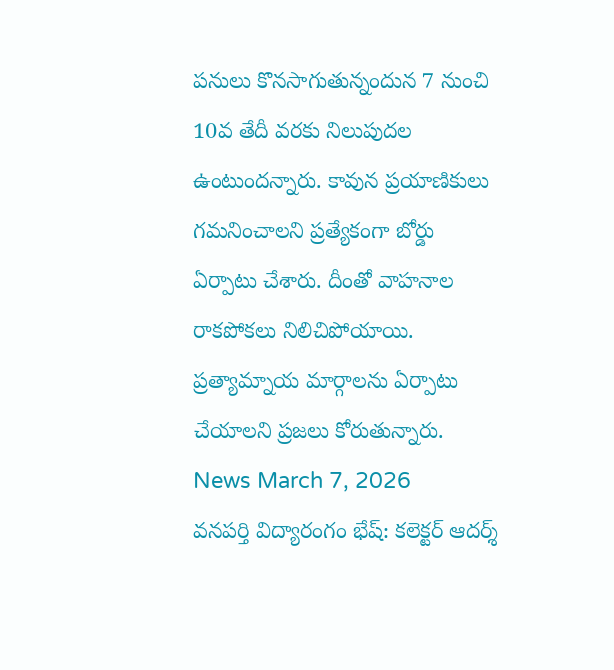పనులు కొనసాగుతున్నందున 7 నుంచి 10వ తేదీ వరకు నిలుపుదల ఉంటుందన్నారు. కావున ప్రయాణికులు గమనించాలని ప్రత్యేకంగా బోర్డు ఏర్పాటు చేశారు. దీంతో వాహనాల రాకపోకలు నిలిచిపోయాయి. ప్రత్యామ్నాయ మార్గాలను ఏర్పాటు చేయాలని ప్రజలు కోరుతున్నారు.
News March 7, 2026
వనపర్తి విద్యారంగం భేష్: కలెక్టర్ ఆదర్శ్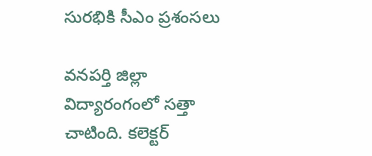సురభికి సీఎం ప్రశంసలు

వనపర్తి జిల్లా విద్యారంగంలో సత్తా చాటింది. కలెక్టర్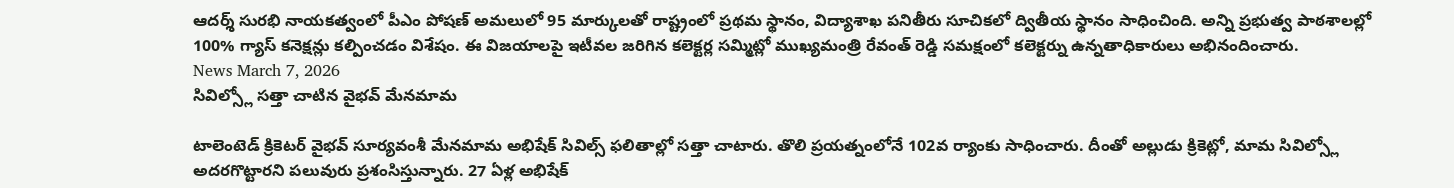ఆదర్శ్ సురభి నాయకత్వంలో పీఎం పోషణ్ అమలులో 95 మార్కులతో రాష్ట్రంలో ప్రథమ స్థానం, విద్యాశాఖ పనితీరు సూచికలో ద్వితీయ స్థానం సాధించింది. అన్ని ప్రభుత్వ పాఠశాలల్లో 100% గ్యాస్ కనెక్షన్లు కల్పించడం విశేషం. ఈ విజయాలపై ఇటీవల జరిగిన కలెక్టర్ల సమ్మిట్లో ముఖ్యమంత్రి రేవంత్ రెడ్డి సమక్షంలో కలెక్టర్ను ఉన్నతాధికారులు అభినందించారు.
News March 7, 2026
సివిల్స్లో సత్తా చాటిన వైభవ్ మేనమామ

టాలెంటెడ్ క్రికెటర్ వైభవ్ సూర్యవంశీ మేనమామ అభిషేక్ సివిల్స్ ఫలితాల్లో సత్తా చాటారు. తొలి ప్రయత్నంలోనే 102వ ర్యాంకు సాధించారు. దీంతో అల్లుడు క్రికెట్లో, మామ సివిల్స్లో అదరగొట్టారని పలువురు ప్రశంసిస్తున్నారు. 27 ఏళ్ల అభిషేక్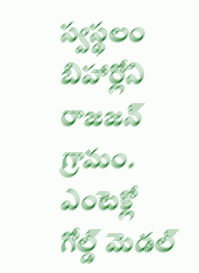స్వస్థలం బిహార్లోని రాజజన్ గ్రామం. ఎంటెక్లో గోల్డ్ మెడల్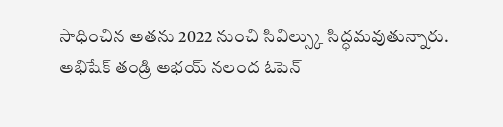సాధించిన అతను 2022 నుంచి సివిల్స్కు సిద్ధమవుతున్నారు. అభిషేక్ తండ్రి అభయ్ నలంద ఓపెన్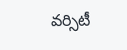వర్సిటీ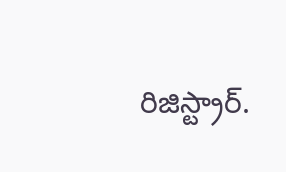రిజిస్ట్రార్.